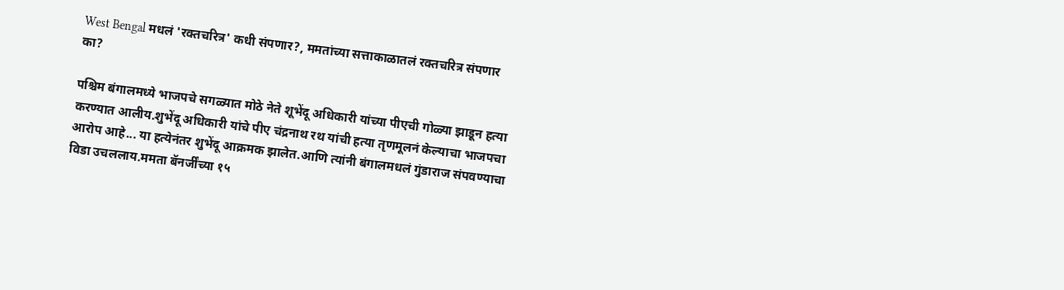West Bengal मधलं 'रक्तचरित्र' कधी संपणार?, ममतांच्या सत्ताकाळातलं रक्तचरित्र संपणार का?

पश्चिम बंगालमध्ये भाजपचे सगळ्यात मोठे नेते शूभेंदू अधिकारी यांच्या पीएची गोळ्या झाडून हत्या करण्यात आलीय.शुभेंदू अधिकारी यांचे पीए चंद्रनाथ रथ यांची हत्या तृणमूलनं केल्याचा भाजपचा आरोप आहे... या हत्येनंतर शुभेंदू आक्रमक झालेत.आणि त्यांनी बंगालमधलं गुंडाराज संपवण्याचा विडा उचललाय.ममता बॅनर्जींच्या १५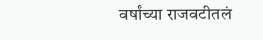वर्षांच्या राजवटीतलं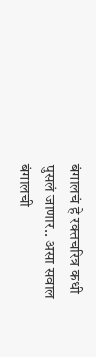बंगालचं हे रक्तचरित्र कधी पुसलं जाणार.. असा सवाल बंगालची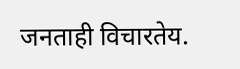जनताही विचारतेय.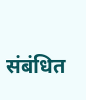संबंधित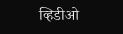व्हिडीओ